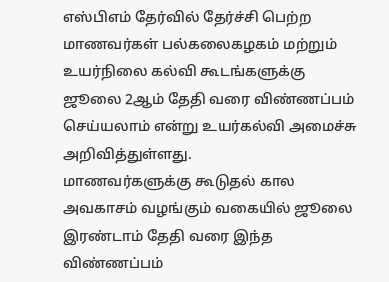எஸ்பிஎம் தேர்வில் தேர்ச்சி பெற்ற மாணவர்கள் பல்கலைகழகம் மற்றும் உயர்நிலை கல்வி கூடங்களுக்கு ஜூலை 2ஆம் தேதி வரை விண்ணப்பம் செய்யலாம் என்று உயர்கல்வி அமைச்சு அறிவித்துள்ளது.
மாணவர்களுக்கு கூடுதல் கால அவகாசம் வழங்கும் வகையில் ஜூலை இரண்டாம் தேதி வரை இந்த விண்ணப்பம்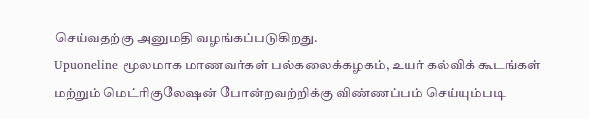செய்வதற்கு அனுமதி வழங்கப்படுகிறது.
Upuoneline மூலமாக மாணவர்கள் பல்கலைக்கழகம், உயர் கல்விக் கூடங்கள் மற்றும் மெட்ரிகுலேஷன் போன்றவற்றிக்கு விண்ணப்பம் செய்யும்படி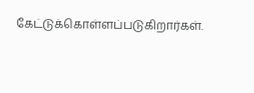கேட்டுக்கொள்ளப்படுகிறார்கள்.